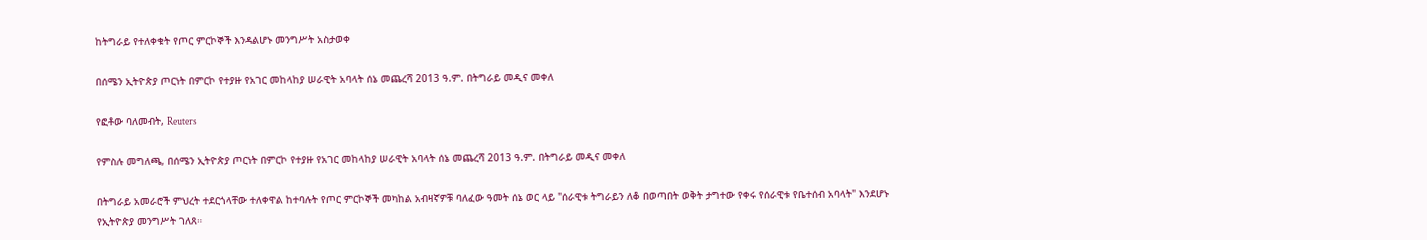ከትግራይ የተለቀቁት የጦር ምርኮኞች እንዳልሆኑ መንግሥት አስታወቀ

በሰሜን ኢትዮጵያ ጦርነት በምርኮ የተያዙ የአገር መከላከያ ሠራዊት አባላት ሰኔ መጨረሻ 2013 ዓ.ም. በትግራይ መዲና መቀለ

የፎቶው ባለመብት, Reuters

የምስሉ መግለጫ, በሰሜን ኢትዮጵያ ጦርነት በምርኮ የተያዙ የአገር መከላከያ ሠራዊት አባላት ሰኔ መጨረሻ 2013 ዓ.ም. በትግራይ መዲና መቀለ

በትግራይ አመራሮች ምህረት ተደርጎላቸው ተለቀዋል ከተባሉት የጦር ምርኮኞች መካከል አብዛኛዎቹ ባለፈው ዓመት ሰኔ ወር ላይ "ሰራዊቱ ትግራይን ለቆ በወጣበት ወቅት ታግተው የቀሩ የሰራዊቱ የቤተሰብ አባላት" እንደሆኑ የኢትዮጵያ መንግሥት ገለጸ።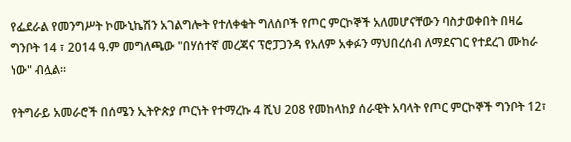የፌደራል የመንግሥት ኮሙኒኬሽን አገልግሎት የተለቀቁት ግለሰቦች የጦር ምርኮኞች አለመሆናቸውን ባስታወቀበት በዛሬ ግንቦት 14 ፣ 2014 ዓ.ም መግለጫው "በሃሰተኛ መረጃና ፕሮፓጋንዳ የአለም አቀፉን ማህበረሰብ ለማደናገር የተደረገ ሙከራ ነው" ብሏል።

የትግራይ አመራሮች በሰሜን ኢትዮጵያ ጦርነት የተማረኩ 4 ሺህ 208 የመከላከያ ሰራዊት አባላት የጦር ምርኮኞች ግንቦት 12፣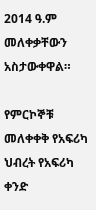2014 ዓ.ም መለቀቃቸውን አስታውቀዋል።

የምርኮኞቹ መለቀቀቅ የአፍሪካ ህብረት የአፍሪካ ቀንድ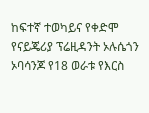ከፍተኛ ተወካይና የቀድሞ የናይጄሪያ ፕሬዚዳንት ኦሉሴጎን ኦባሳንጆ የ18 ወራቱ የእርስ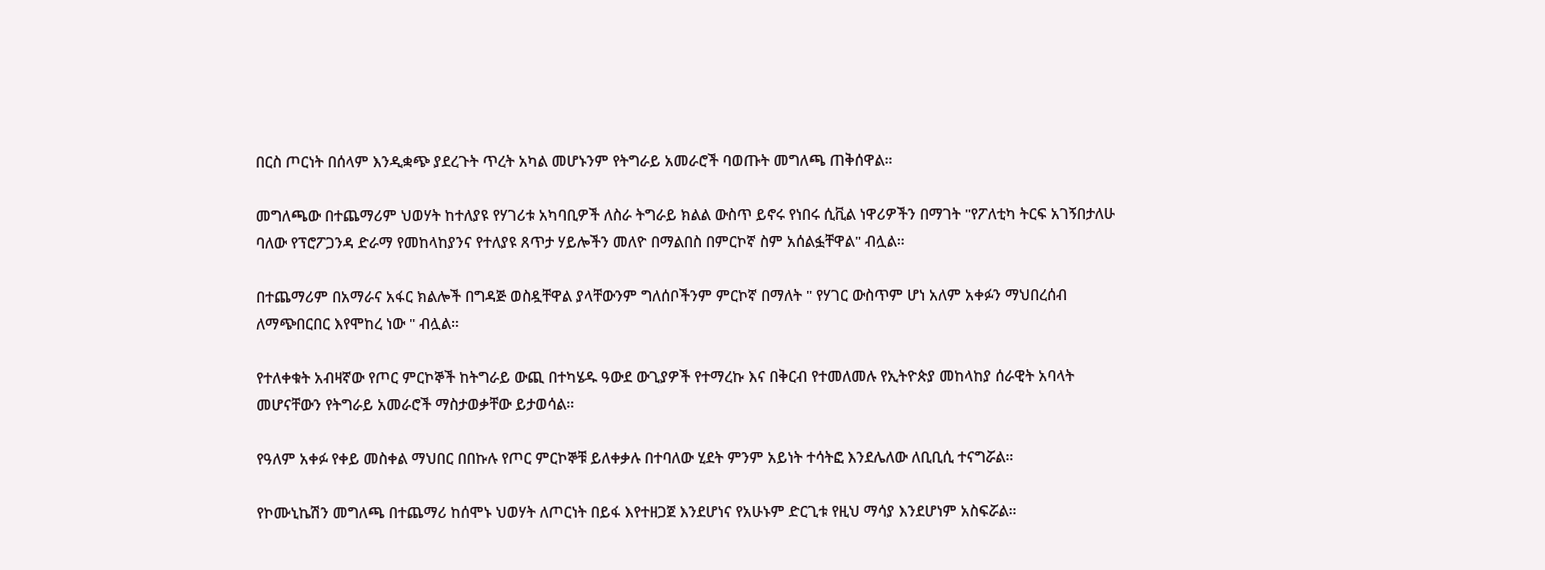በርስ ጦርነት በሰላም እንዲቋጭ ያደረጉት ጥረት አካል መሆኑንም የትግራይ አመራሮች ባወጡት መግለጫ ጠቅሰዋል።

መግለጫው በተጨማሪም ህወሃት ከተለያዩ የሃገሪቱ አካባቢዎች ለስራ ትግራይ ክልል ውስጥ ይኖሩ የነበሩ ሲቪል ነዋሪዎችን በማገት "የፖለቲካ ትርፍ አገኝበታለሁ ባለው የፕሮፖጋንዳ ድራማ የመከላከያንና የተለያዩ ጸጥታ ሃይሎችን መለዮ በማልበስ በምርኮኛ ስም አሰልፏቸዋል" ብሏል።

በተጨማሪም በአማራና አፋር ክልሎች በግዳጅ ወስዷቸዋል ያላቸውንም ግለሰቦችንም ምርኮኛ በማለት " የሃገር ውስጥም ሆነ አለም አቀፉን ማህበረሰብ ለማጭበርበር እየሞከረ ነው " ብሏል።

የተለቀቁት አብዛኛው የጦር ምርኮኞች ከትግራይ ውጪ በተካሄዱ ዓውደ ውጊያዎች የተማረኩ እና በቅርብ የተመለመሉ የኢትዮጵያ መከላከያ ሰራዊት አባላት መሆናቸውን የትግራይ አመራሮች ማስታወቃቸው ይታወሳል።

የዓለም አቀፉ የቀይ መስቀል ማህበር በበኩሉ የጦር ምርኮኞቹ ይለቀቃሉ በተባለው ሂደት ምንም አይነት ተሳትፎ እንደሌለው ለቢቢሲ ተናግሯል።

የኮሙኒኬሽን መግለጫ በተጨማሪ ከሰሞኑ ህወሃት ለጦርነት በይፋ እየተዘጋጀ እንደሆነና የአሁኑም ድርጊቱ የዚህ ማሳያ እንደሆነም አስፍሯል።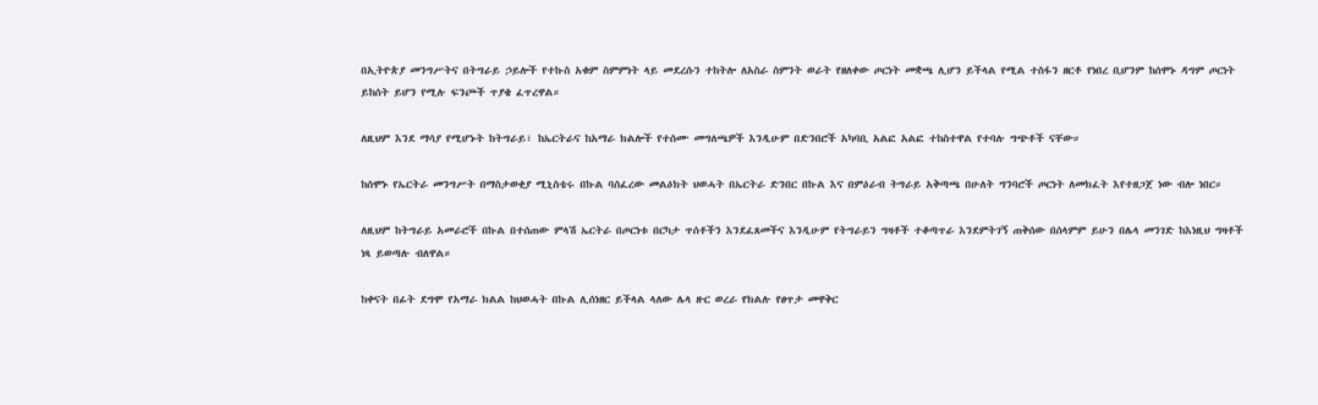በኢትዮጵያ መንግሥትና በትግራይ ኃይሎች የተኩስ አቁም ስምምነት ላይ መደረሱን ተከትሎ ለአስራ ስምንት ወራት የዘለቀው ጦርነት መቋጫ ሊሆን ይችላል የሚል ተስፋን ዘርቶ የነበረ ቢሆንም ከሰሞኑ ዳግም ጦርነት ይከሰት ይሆን የሚሉ ፍንጮች ጥያቄ ፈጥረዋል።

ለዚህም እንደ ማሳያ የሚሆኑት ከትግራይ፣ ከኤርትራና ከአማራ ክልሎች የተሰሙ መግለጫዎች እንዲሁም በድንበሮች አካባቢ አልፎ አልፎ ተከስተዋል የተባሉ ግጭቶች ናቸው።

ከሰሞኑ የኤርትራ መንግሥት በማስታወቂያ ሚኒስቴሩ በኩል ባሰፈረው መልዕክት ህወሓት በኤርትራ ድንበር በኩል እና በምዕራብ ትግራይ አቅጣጫ በሁለት ግንባሮች ጦርነት ለመክፈት እየተዘጋጀ ነው ብሎ ነበር።

ለዚህም ከትግራይ አመራሮች በኩል በተሰጠው ምላሽ ኤርትራ በጦርነቱ በርካታ ጥሰቶችን እንደፈጸመችና እንዲሁም የትግራይን ግዛቶች ተቆጣጥራ እንደምትገኝ ጠቅሰው በሰላምም ይሁን በሌላ መንገድ ከእነዚህ ግዛቶች ነጻ ይወጣሉ ብለዋል።

ከቀናት በፊት ደግሞ የአማራ ክልል ከህወሓት በኩል ሊሰነዘር ይችላል ላለው ሌላ ዙር ወረራ የክልሉ የፀጥታ መዋቅር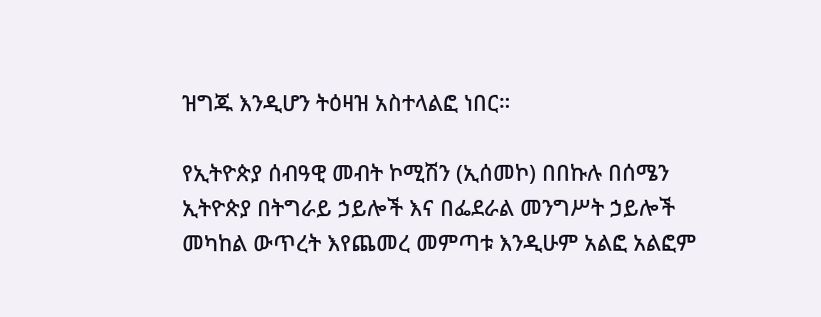ዝግጁ እንዲሆን ትዕዛዝ አስተላልፎ ነበር።

የኢትዮጵያ ሰብዓዊ መብት ኮሚሽን (ኢሰመኮ) በበኩሉ በሰሜን ኢትዮጵያ በትግራይ ኃይሎች እና በፌደራል መንግሥት ኃይሎች መካከል ውጥረት እየጨመረ መምጣቱ እንዲሁም አልፎ አልፎም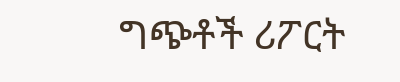ግጭቶች ሪፖርት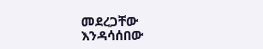መደረጋቸው እንዳሳሰበው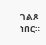ገልጾ ነበር።